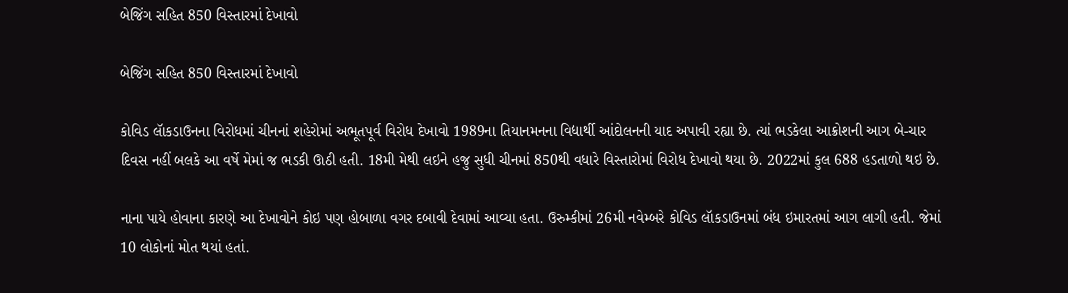બેજિંગ સહિત 850 વિસ્તારમાં દેખાવો

બેજિંગ સહિત 850 વિસ્તારમાં દેખાવો

કોવિડ લાૅકડાઉનના વિરોધમાં ચીનનાં શહેરોમાં અભૂતપૂર્વ વિરોધ દેખાવો 1989ના તિયાનમનના વિદ્યાર્થી આંદોલનની યાદ અપાવી રહ્યા છે. ત્યાં ભડકેલા આક્રોશની આગ બે-ચાર દિવસ નહીં બલકે આ વર્ષે મેમાં જ ભડકી ઊઠી હતી. 18મી મેથી લઇને હજુ સુધી ચીનમાં 850થી વધારે વિસ્તારોમાં વિરોધ દેખાવો થયા છે. 2022માં કુલ 688 હડતાળો થઇ છે.

નાના પાયે હોવાના કારણે આ દેખાવોને કોઇ પણ હોબાળા વગર દબાવી દેવામાં આવ્યા હતા. ઉરુમ્કીમાં 26મી નવેમ્બરે કોવિડ લાૅકડાઉનમાં બંધ ઇમારતમાં આગ લાગી હતી. જેમાં 10 લોકોનાં મોત થયાં હતાં.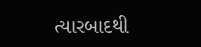ત્યારબાદથી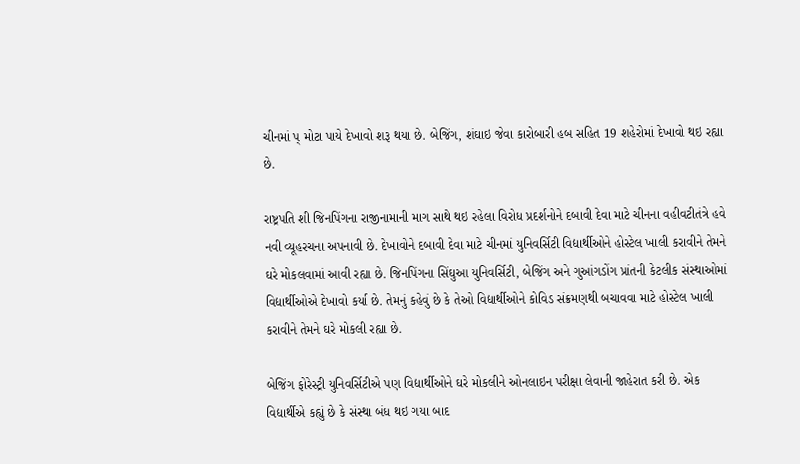ચીનમાં પ્ મોટા પાયે દેખાવો શરૂ થયા છે. બેજિંગ, શંઘાઇ જેવા કારોબારી હબ સહિત 19 શહેરોમાં દેખાવો થઇ રહ્યા છે.

રાષ્ટ્રપતિ શી જિનપિંગના રાજીનામાની માગ સાથે થઇ રહેલા વિરોધ પ્રદર્શનોને દબાવી દેવા માટે ચીનના વહીવટીતંત્રે હવે નવી વ્યૂહરચના અપનાવી છે. દેખાવોને દબાવી દેવા માટે ચીનમાં યુનિવર્સિટી વિદ્યાર્થીઓને હોસ્ટેલ ખાલી કરાવીને તેમને ઘરે મોકલવામાં આવી રહ્યા છે. જિનપિંગના સિંઘુઆ યુનિવર્સિટી, બેજિંગ અને ગુઆંગડોંગ પ્રાંતની કેટલીક સંસ્થાઓમાં વિદ્યાર્થીઓએ દેખાવો કર્યા છે. તેમનું કહેવું છે કે તેઓ વિદ્યાર્થીઓને કોવિડ સંક્રમણથી બચાવવા માટે હોસ્ટેલ ખાલી કરાવીને તેમને ઘરે મોકલી રહ્યા છે.

બેજિંગ ફોરેસ્ટ્રી યુનિવર્સિટીએ પણ વિદ્યાર્થીઓને ઘરે મોકલીને ઓનલાઇન પરીક્ષા લેવાની જાહેરાત કરી છે. એક વિદ્યાર્થીએ કહ્યું છે કે સંસ્થા બંધ થઇ ગયા બાદ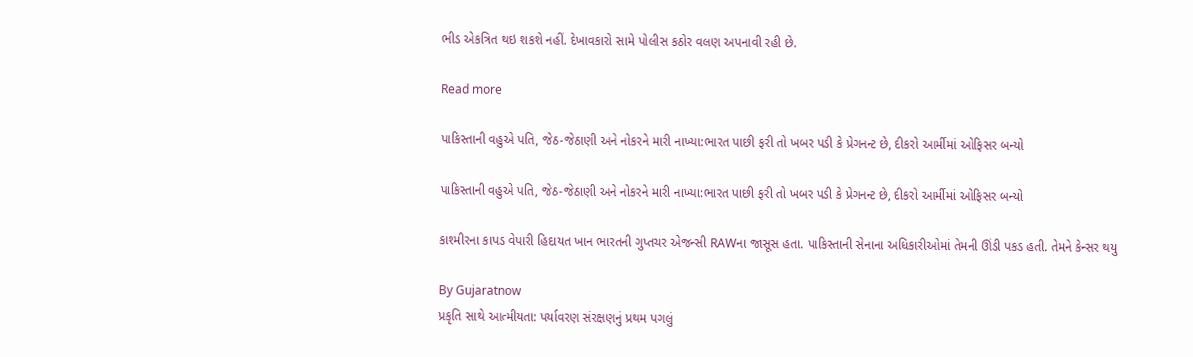ભીડ એકત્રિત થઇ શકશે નહીં. દેખાવકારો સામે પોલીસ કઠોર વલણ અપનાવી રહી છે.

Read more

પાકિસ્તાની વહુએ પતિ, જેઠ-જેઠાણી અને નોકરને મારી નાખ્યા:ભારત પાછી ફરી તો ખબર પડી કે પ્રેગનન્ટ છે, દીકરો આર્મીમાં ઓફિસર બન્યો

પાકિસ્તાની વહુએ પતિ, જેઠ-જેઠાણી અને નોકરને મારી નાખ્યા:ભારત પાછી ફરી તો ખબર પડી કે પ્રેગનન્ટ છે, દીકરો આર્મીમાં ઓફિસર બન્યો

કાશ્મીરના કાપડ વેપારી હિદાયત ખાન ભારતની ગુપ્તચર એજન્સી RAWના જાસૂસ હતા. પાકિસ્તાની સેનાના અધિકારીઓમાં તેમની ઊંડી પકડ હતી. તેમને કેન્સર થયુ

By Gujaratnow
પ્રકૃતિ સાથે આત્મીયતા: પર્યાવરણ સંરક્ષણનું પ્રથમ પગલું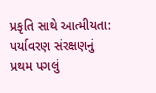પ્રકૃતિ સાથે આત્મીયતા: પર્યાવરણ સંરક્ષણનું પ્રથમ પગલું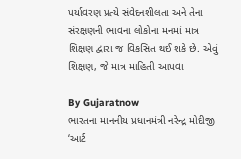પર્યાવરણ પ્રત્યે સંવેદનશીલતા અને તેના સંરક્ષણની ભાવના લોકોના મનમાં માત્ર શિક્ષણ દ્વારા જ વિકસિત થઈ શકે છે. એવું શિક્ષણ, જે માત્ર માહિતી આપવા

By Gujaratnow
ભારતના માનનીય પ્રધાનમંત્રી નરેન્દ્ર મોદીજી ‘આર્ટ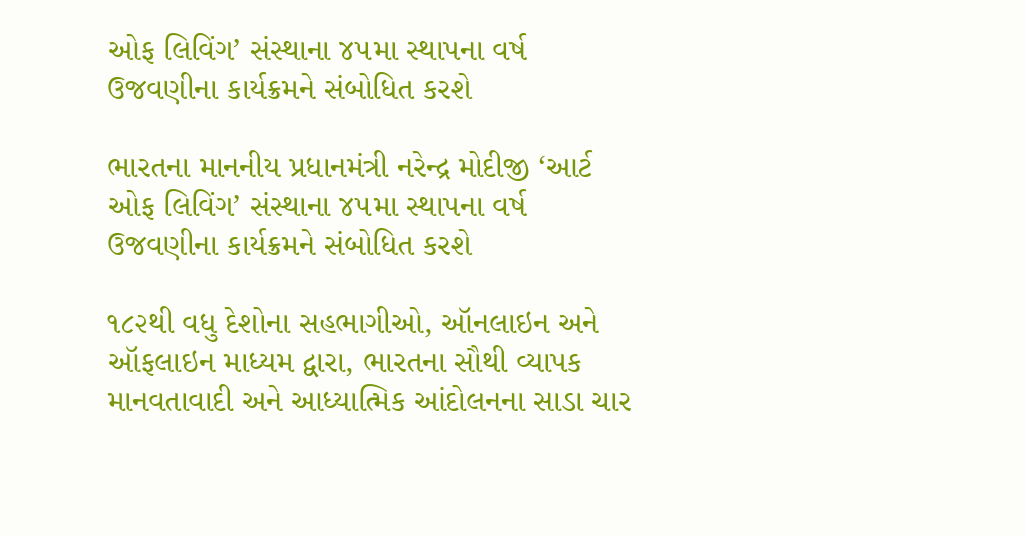ઓફ લિવિંગ’ સંસ્થાના ૪૫મા સ્થાપના વર્ષ ઉજવણીના કાર્યક્રમને સંબોધિત કરશે

ભારતના માનનીય પ્રધાનમંત્રી નરેન્દ્ર મોદીજી ‘આર્ટ ઓફ લિવિંગ’ સંસ્થાના ૪૫મા સ્થાપના વર્ષ ઉજવણીના કાર્યક્રમને સંબોધિત કરશે

૧૮૨થી વધુ દેશોના સહભાગીઓ, ઑનલાઇન અને ઑફલાઇન માધ્યમ દ્વારા, ભારતના સૌથી વ્યાપક માનવતાવાદી અને આધ્યાત્મિક આંદોલનના સાડા ચાર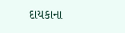દાયકાના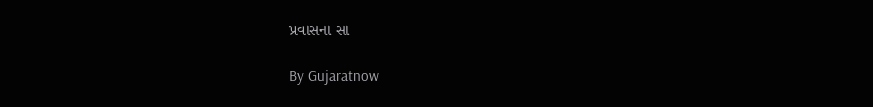પ્રવાસના સા

By Gujaratnow